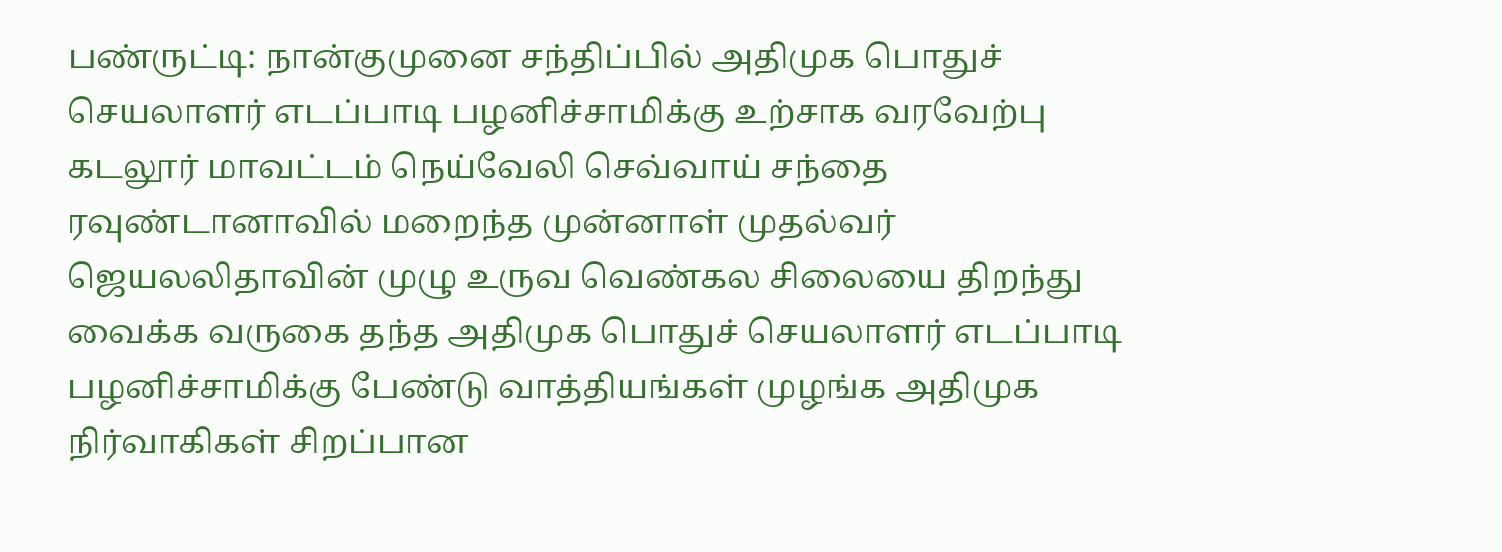பண்ருட்டி: நான்குமுனை சந்திப்பில் அதிமுக பொதுச் செயலாளர் எடப்பாடி பழனிச்சாமிக்கு உற்சாக வரவேற்பு
கடலூர் மாவட்டம் நெய்வேலி செவ்வாய் சந்தை ரவுண்டானாவில் மறைந்த முன்னாள் முதல்வர் ஜெயலலிதாவின் முழு உருவ வெண்கல சிலையை திறந்து வைக்க வருகை தந்த அதிமுக பொதுச் செயலாளர் எடப்பாடி பழனிச்சாமிக்கு பேண்டு வாத்தியங்கள் முழங்க அதிமுக நிர்வாகிகள் சிறப்பான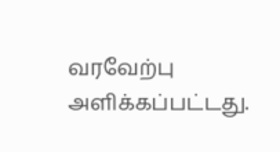வரவேற்பு அளிக்கப்பட்டது.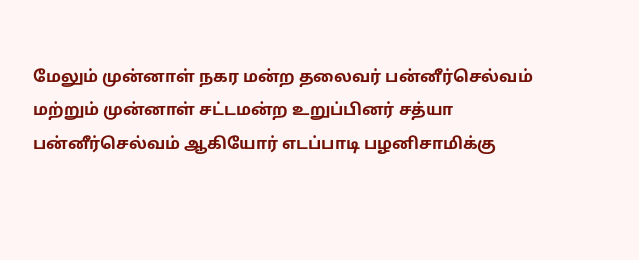மேலும் முன்னாள் நகர மன்ற தலைவர் பன்னீர்செல்வம் மற்றும் முன்னாள் சட்டமன்ற உறுப்பினர் சத்யா பன்னீர்செல்வம் ஆகியோர் எடப்பாடி பழனிசாமிக்கு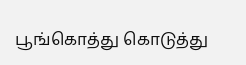பூங்கொத்து கொடுத்து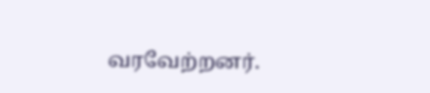வரவேற்றனர்.